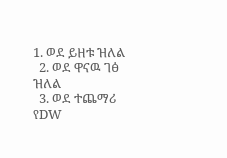1. ወደ ይዘቱ ዝለል
  2. ወደ ዋናዉ ገፅ ዝለል
  3. ወደ ተጨማሪ የDW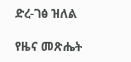ድረ-ገፅ ዝለል

የዜና መጽሔት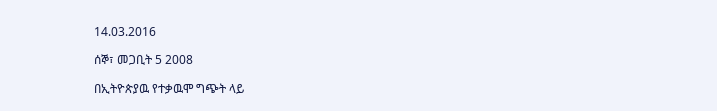14.03.2016

ሰኞ፣ መጋቢት 5 2008

በኢትዮጵያዉ የተቃዉሞ ግጭት ላይ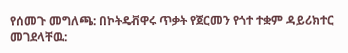የሰመጉ መግለጫ: በኮትዴቭዋሩ ጥቃት የጀርመን የጎተ ተቋም ዳይሪክተር መገደላቸዉ: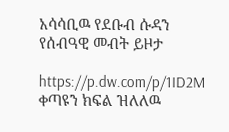አሳሳቢዉ የደቡብ ሱዳን የሰብዓዊ መብት ይዞታ

https://p.dw.com/p/1ID2M
ቀጣዩን ክፍል ዝለለዉ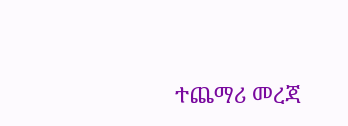ተጨማሪ መረጃ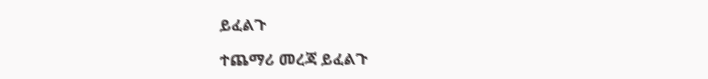ይፈልጉ

ተጨማሪ መረጃ ይፈልጉ